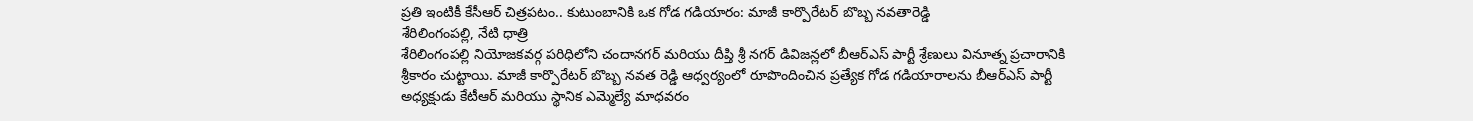ప్రతి ఇంటికీ కేసీఆర్ చిత్రపటం.. కుటుంబానికి ఒక గోడ గడియారం: మాజీ కార్పొరేటర్ బొబ్బ నవతారెడ్డి
శేరిలింగంపల్లి, నేటి ధాత్రి
శేరిలింగంపల్లి నియోజకవర్గ పరిధిలోని చందానగర్ మరియు దీప్తి శ్రీ నగర్ డివిజన్లలో బీఆర్ఎస్ పార్టీ శ్రేణులు వినూత్న ప్రచారానికి శ్రీకారం చుట్టాయి. మాజీ కార్పొరేటర్ బొబ్బ నవత రెడ్డి ఆధ్వర్యంలో రూపొందించిన ప్రత్యేక గోడ గడియారాలను బీఆర్ఎస్ పార్టీ అధ్యక్షుడు కేటీఆర్ మరియు స్థానిక ఎమ్మెల్యే మాధవరం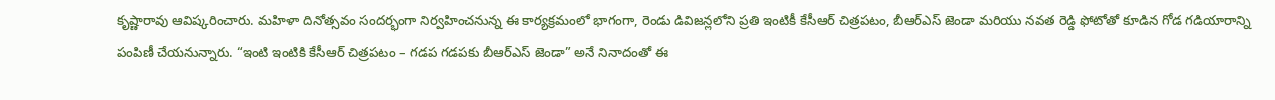కృష్ణారావు ఆవిష్కరించారు. మహిళా దినోత్సవం సందర్భంగా నిర్వహించనున్న ఈ కార్యక్రమంలో భాగంగా, రెండు డివిజన్లలోని ప్రతి ఇంటికీ కేసీఆర్ చిత్రపటం, బీఆర్ఎస్ జెండా మరియు నవత రెడ్డి ఫోటోతో కూడిన గోడ గడియారాన్ని పంపిణీ చేయనున్నారు. “ఇంటి ఇంటికి కేసీఆర్ చిత్రపటం – గడప గడపకు బీఆర్ఎస్ జెండా” అనే నినాదంతో ఈ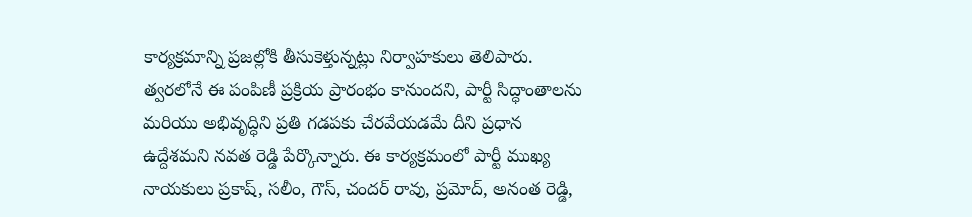కార్యక్రమాన్ని ప్రజల్లోకి తీసుకెళ్తున్నట్లు నిర్వాహకులు తెలిపారు.
త్వరలోనే ఈ పంపిణీ ప్రక్రియ ప్రారంభం కానుందని, పార్టీ సిద్ధాంతాలను మరియు అభివృద్ధిని ప్రతి గడపకు చేరవేయడమే దీని ప్రధాన ఉద్దేశమని నవత రెడ్డి పేర్కొన్నారు. ఈ కార్యక్రమంలో పార్టీ ముఖ్య నాయకులు ప్రకాష్, సలీం, గౌస్, చందర్ రావు, ప్రమోద్, అనంత రెడ్డి,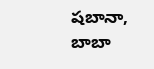షబానా, బాబా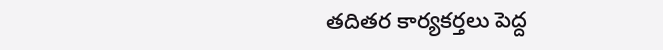తదితర కార్యకర్తలు పెద్ద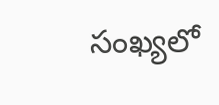సంఖ్యలో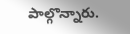పాల్గొన్నారు.